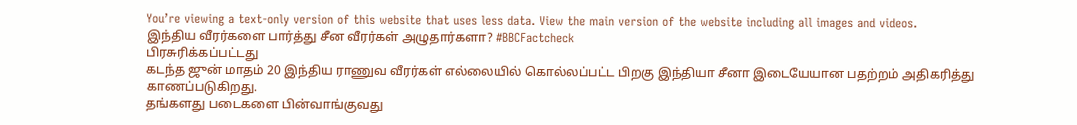You’re viewing a text-only version of this website that uses less data. View the main version of the website including all images and videos.
இந்திய வீரர்களை பார்த்து சீன வீரர்கள் அழுதார்களா? #BBCFactcheck
பிரசுரிக்கப்பட்டது
கடந்த ஜுன் மாதம் 20 இந்திய ராணுவ வீரர்கள் எல்லையில் கொல்லப்பட்ட பிறகு இந்தியா சீனா இடையேயான பதற்றம் அதிகரித்து காணப்படுகிறது.
தங்களது படைகளை பின்வாங்குவது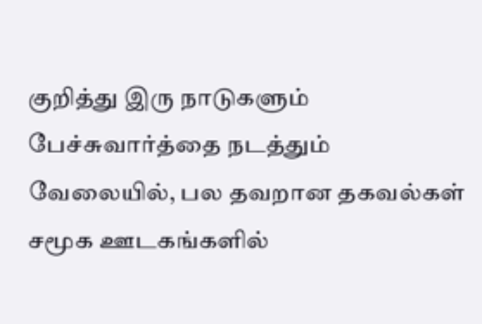குறித்து இரு நாடுகளும் பேச்சுவார்த்தை நடத்தும் வேலையில், பல தவறான தகவல்கள் சமூக ஊடகங்களில்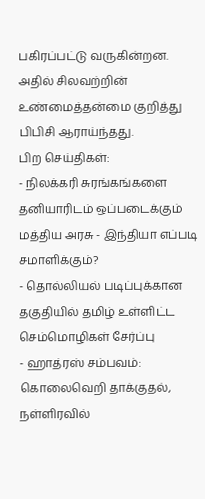பகிரப்பட்டு வருகின்றன.
அதில் சிலவற்றின் உண்மைத்தன்மை குறித்து பிபிசி ஆராய்ந்தது.
பிற செய்திகள்:
- நிலக்கரி சுரங்கங்களை தனியாரிடம் ஒப்படைக்கும் மத்திய அரசு - இந்தியா எப்படி சமாளிக்கும்?
- தொல்லியல் படிப்புக்கான தகுதியில் தமிழ் உள்ளிட்ட செம்மொழிகள் சேர்ப்பு
- ஹாத்ரஸ் சம்பவம்: கொலைவெறி தாக்குதல், நள்ளிரவில்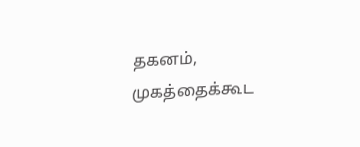தகனம், முகத்தைக்கூட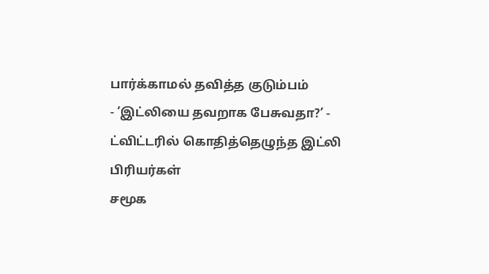பார்க்காமல் தவித்த குடும்பம்
- ’இட்லியை தவறாக பேசுவதா?’ - ட்விட்டரில் கொதித்தெழுந்த இட்லி பிரியர்கள்
சமூக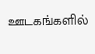ஊடகங்களில்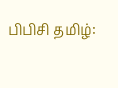பிபிசி தமிழ்: